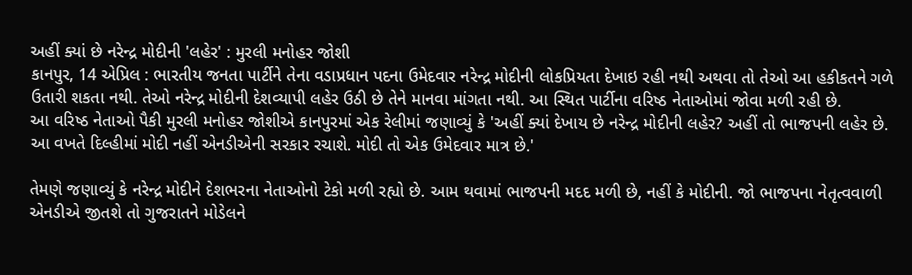અહીં ક્યાં છે નરેન્દ્ર મોદીની 'લહેર' : મુરલી મનોહર જોશી
કાનપુર, 14 એપ્રિલ : ભારતીય જનતા પાર્ટીને તેના વડાપ્રધાન પદના ઉમેદવાર નરેન્દ્ર મોદીની લોકપ્રિયતા દેખાઇ રહી નથી અથવા તો તેઓ આ હકીકતને ગળે ઉતારી શકતા નથી. તેઓ નરેન્દ્ર મોદીની દેશવ્યાપી લહેર ઉઠી છે તેને માનવા માંગતા નથી. આ સ્થિત પાર્ટીના વરિષ્ઠ નેતાઓમાં જોવા મળી રહી છે.
આ વરિષ્ઠ નેતાઓ પૈકી મુરલી મનોહર જોશીએ કાનપુરમાં એક રેલીમાં જણાવ્યું કે 'અહીં ક્યાં દેખાય છે નરેન્દ્ર મોદીની લહેર? અહીં તો ભાજપની લહેર છે. આ વખતે દિલ્હીમાં મોદી નહીં એનડીએની સરકાર રચાશે. મોદી તો એક ઉમેદવાર માત્ર છે.'

તેમણે જણાવ્યું કે નરેન્દ્ર મોદીને દેશભરના નેતાઓનો ટેકો મળી રહ્યો છે. આમ થવામાં ભાજપની મદદ મળી છે, નહીં કે મોદીની. જો ભાજપના નેતૃત્વવાળી એનડીએ જીતશે તો ગુજરાતને મોડેલને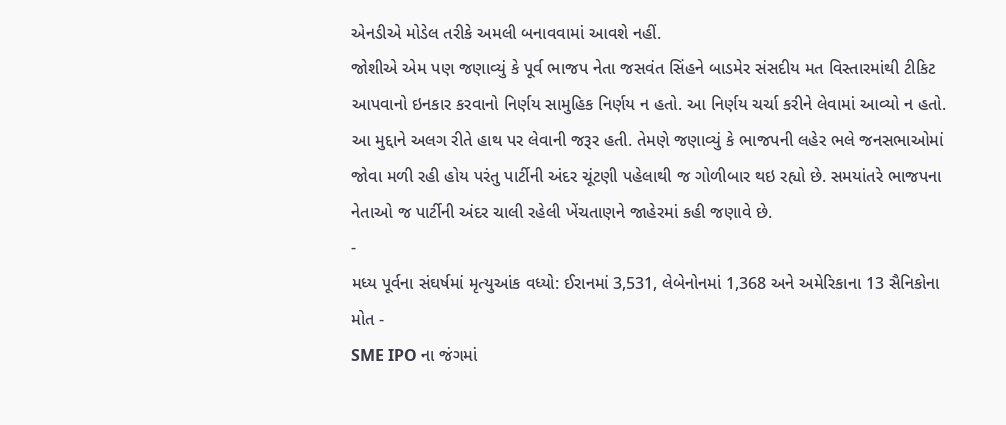એનડીએ મોડેલ તરીકે અમલી બનાવવામાં આવશે નહીં.
જોશીએ એમ પણ જણાવ્યું કે પૂર્વ ભાજપ નેતા જસવંત સિંહને બાડમેર સંસદીય મત વિસ્તારમાંથી ટીકિટ આપવાનો ઇનકાર કરવાનો નિર્ણય સામુહિક નિર્ણય ન હતો. આ નિર્ણય ચર્ચા કરીને લેવામાં આવ્યો ન હતો. આ મુદ્દાને અલગ રીતે હાથ પર લેવાની જરૂર હતી. તેમણે જણાવ્યું કે ભાજપની લહેર ભલે જનસભાઓમાં જોવા મળી રહી હોય પરંતુ પાર્ટીની અંદર ચૂંટણી પહેલાથી જ ગોળીબાર થઇ રહ્યો છે. સમયાંતરે ભાજપના નેતાઓ જ પાર્ટીની અંદર ચાલી રહેલી ખેંચતાણને જાહેરમાં કહી જણાવે છે.
-
મધ્ય પૂર્વના સંઘર્ષમાં મૃત્યુઆંક વધ્યો: ઈરાનમાં 3,531, લેબેનોનમાં 1,368 અને અમેરિકાના 13 સૈનિકોના મોત -
SME IPO ના જંગમાં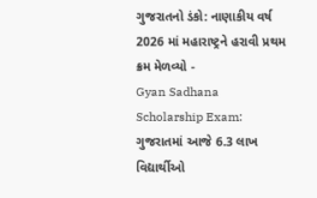ગુજરાતનો ડંકો: નાણાકીય વર્ષ 2026 માં મહારાષ્ટ્રને હરાવી પ્રથમ ક્રમ મેળવ્યો -
Gyan Sadhana Scholarship Exam: ગુજરાતમાં આજે 6.3 લાખ વિદ્યાર્થીઓ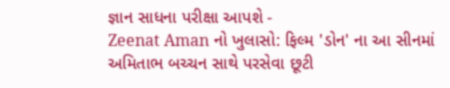જ્ઞાન સાધના પરીક્ષા આપશે -
Zeenat Aman નો ખુલાસો: ફિલ્મ 'ડોન' ના આ સીનમાં અમિતાભ બચ્ચન સાથે પરસેવા છૂટી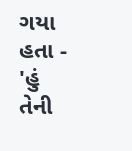ગયા હતા -
'હું તેની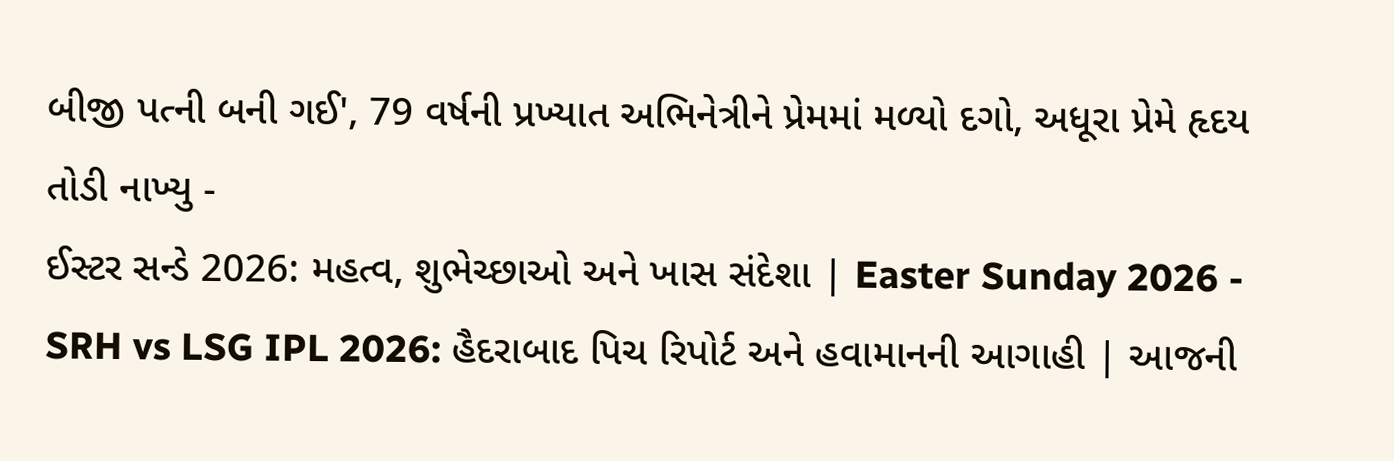બીજી પત્ની બની ગઈ', 79 વર્ષની પ્રખ્યાત અભિનેત્રીને પ્રેમમાં મળ્યો દગો, અધૂરા પ્રેમે હૃદય તોડી નાખ્યુ -
ઈસ્ટર સન્ડે 2026: મહત્વ, શુભેચ્છાઓ અને ખાસ સંદેશા | Easter Sunday 2026 -
SRH vs LSG IPL 2026: હૈદરાબાદ પિચ રિપોર્ટ અને હવામાનની આગાહી | આજની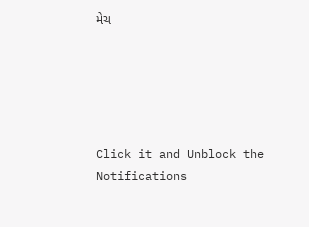મેચ





Click it and Unblock the Notifications